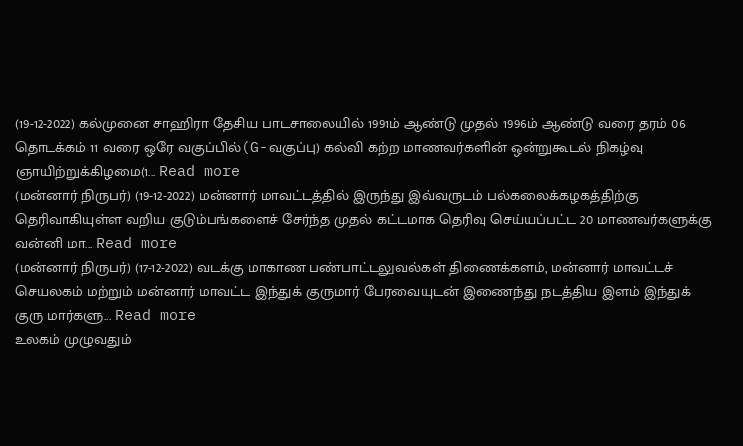(19-12-2022) கல்முனை சாஹிரா தேசிய பாடசாலையில் 1991ம் ஆண்டு முதல் 1996ம் ஆண்டு வரை தரம் 06 தொடக்கம் 11 வரை ஒரே வகுப்பில்(G-வகுப்பு) கல்வி கற்ற மாணவர்களின் ஒன்றுகூடல் நிகழ்வு ஞாயிற்றுக்கிழமை(1... Read more
(மன்னார் நிருபர்) (19-12-2022) மன்னார் மாவட்டத்தில் இருந்து இவ்வருடம் பல்கலைக்கழகத்திற்கு தெரிவாகியுள்ள வறிய குடும்பங்களைச் சேர்ந்த முதல் கட்டமாக தெரிவு செய்யப்பட்ட 20 மாணவர்களுக்கு வன்னி மா... Read more
(மன்னார் நிருபர்) (17-12-2022) வடக்கு மாகாண பண்பாட்டலுவல்கள் திணைக்களம், மன்னார் மாவட்டச் செயலகம் மற்றும் மன்னார் மாவட்ட இந்துக் குருமார் பேரவையுடன் இணைந்து நடத்திய இளம் இந்துக் குரு மார்களு... Read more
உலகம் முழுவதும்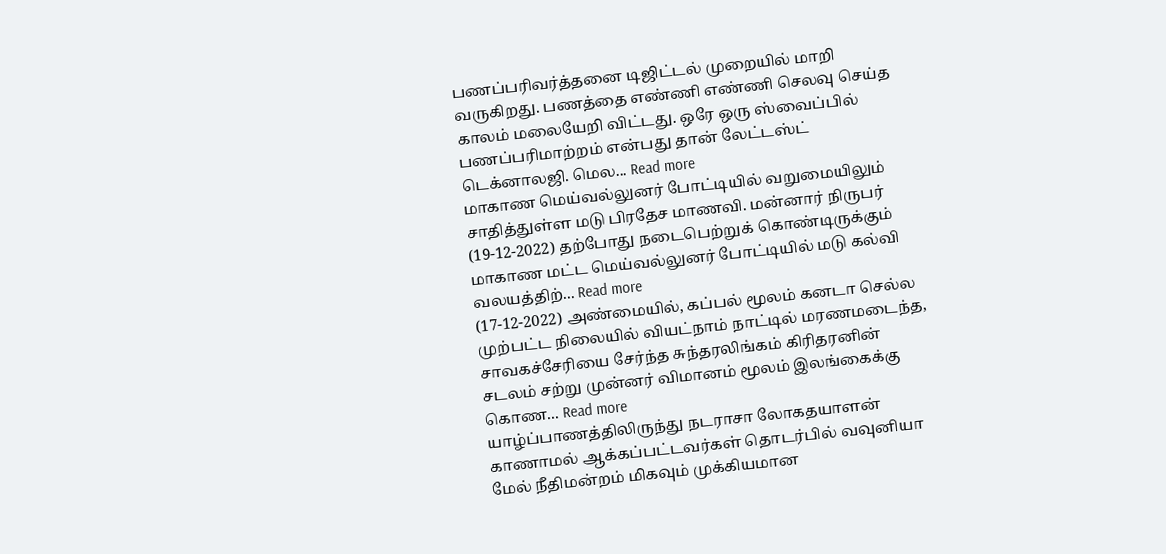பணப்பரிவர்த்தனை டிஜிட்டல் முறையில் மாறி வருகிறது. பணத்தை எண்ணி எண்ணி செலவு செய்த காலம் மலையேறி விட்டது. ஒரே ஒரு ஸ்வைப்பில் பணப்பரிமாற்றம் என்பது தான் லேட்டஸ்ட் டெக்னாலஜி. மெல... Read more
மாகாண மெய்வல்லுனர் போட்டியில் வறுமையிலும் சாதித்துள்ள மடு பிரதேச மாணவி. மன்னார் நிருபர் (19-12-2022) தற்போது நடைபெற்றுக் கொண்டிருக்கும் மாகாண மட்ட மெய்வல்லுனர் போட்டியில் மடு கல்வி வலயத்திற்... Read more
(17-12-2022) அண்மையில், கப்பல் மூலம் கனடா செல்ல முற்பட்ட நிலையில் வியட்நாம் நாட்டில் மரணமடைந்த, சாவகச்சேரியை சேர்ந்த சுந்தரலிங்கம் கிரிதரனின் சடலம் சற்று முன்னர் விமானம் மூலம் இலங்கைக்கு கொண... Read more
யாழ்ப்பாணத்திலிருந்து நடராசா லோகதயாளன் காணாமல் ஆக்கப்பட்டவர்கள் தொடர்பில் வவுனியா மேல் நீதிமன்றம் மிகவும் முக்கியமான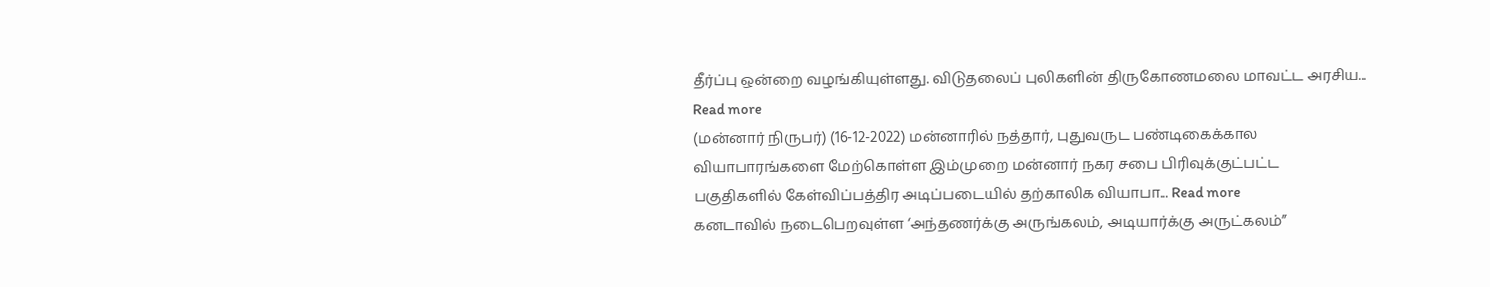தீர்ப்பு ஒன்றை வழங்கியுள்ளது. விடுதலைப் புலிகளின் திருகோணமலை மாவட்ட அரசிய... Read more
(மன்னார் நிருபர்) (16-12-2022) மன்னாரில் நத்தார், புதுவருட பண்டிகைக்கால வியாபாரங்களை மேற்கொள்ள இம்முறை மன்னார் நகர சபை பிரிவுக்குட்பட்ட பகுதிகளில் கேள்விப்பத்திர அடிப்படையில் தற்காலிக வியாபா... Read more
கனடாவில் நடைபெறவுள்ள ‘அந்தணர்க்கு அருங்கலம், அடியார்க்கு அருட்கலம்”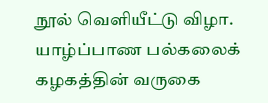நூல் வெளியீட்டு விழா. யாழ்ப்பாண பல்கலைக் கழகத்தின் வருகை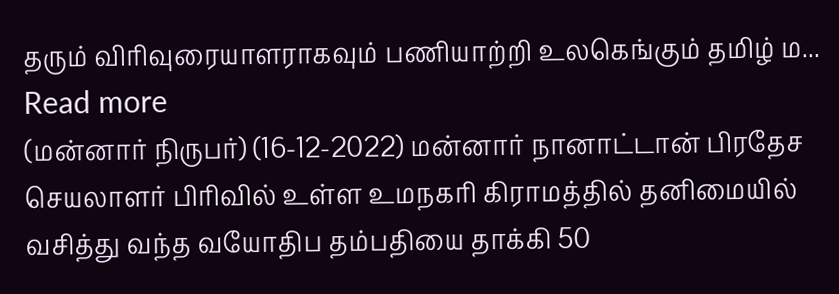தரும் விரிவுரையாளராகவும் பணியாற்றி உலகெங்கும் தமிழ் ம... Read more
(மன்னார் நிருபர்) (16-12-2022) மன்னார் நானாட்டான் பிரதேச செயலாளர் பிரிவில் உள்ள உமநகரி கிராமத்தில் தனிமையில் வசித்து வந்த வயோதிப தம்பதியை தாக்கி 50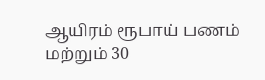ஆயிரம் ரூபாய் பணம் மற்றும் 30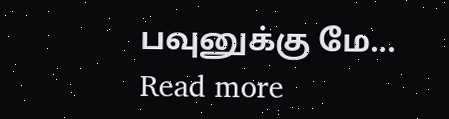பவுனுக்கு மே... Read more